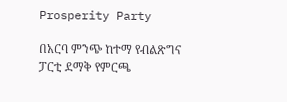Prosperity Party

በአርባ ምንጭ ከተማ የብልጽግና ፓርቲ ደማቅ የምርጫ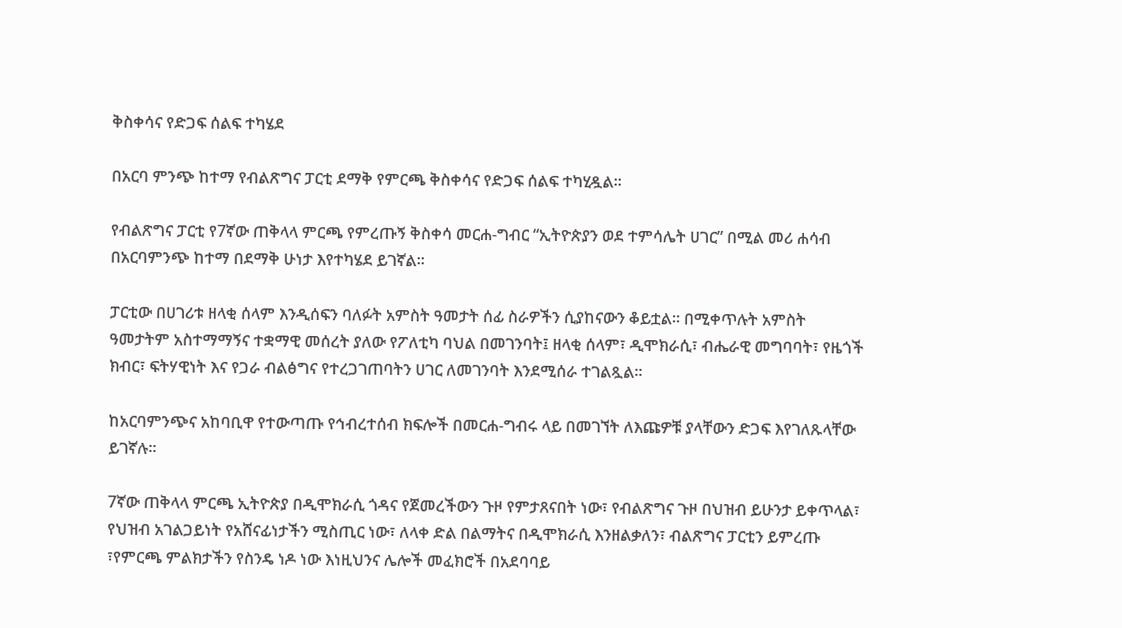ቅስቀሳና የድጋፍ ሰልፍ ተካሄደ

በአርባ ምንጭ ከተማ የብልጽግና ፓርቲ ደማቅ የምርጫ ቅስቀሳና የድጋፍ ሰልፍ ተካሂዷል።

የብልጽግና ፓርቲ የ7ኛው ጠቅላላ ምርጫ የምረጡኝ ቅስቀሳ መርሐ-ግብር “ኢትዮጵያን ወደ ተምሳሌት ሀገር” በሚል መሪ ሐሳብ በአርባምንጭ ከተማ በደማቅ ሁነታ እየተካሄደ ይገኛል።

ፓርቲው በሀገሪቱ ዘላቂ ሰላም እንዲሰፍን ባለፉት አምስት ዓመታት ሰፊ ስራዎችን ሲያከናውን ቆይቷል። በሚቀጥሉት አምስት ዓመታትም አስተማማኝና ተቋማዊ መሰረት ያለው የፖለቲካ ባህል በመገንባት፤ ዘላቂ ሰላም፣ ዲሞክራሲ፣ ብሔራዊ መግባባት፣ የዜጎች ክብር፣ ፍትሃዊነት እና የጋራ ብልፅግና የተረጋገጠባትን ሀገር ለመገንባት እንደሚሰራ ተገልጿል።

ከአርባምንጭና አከባቢዋ የተውጣጡ የኅብረተሰብ ክፍሎች በመርሐ-ግብሩ ላይ በመገኘት ለእጩዎቹ ያላቸውን ድጋፍ እየገለጹላቸው ይገኛሉ።

7ኛው ጠቅላላ ምርጫ ኢትዮጵያ በዲሞክራሲ ጎዳና የጀመረችውን ጉዞ የምታጸናበት ነው፣ የብልጽግና ጉዞ በህዝብ ይሁንታ ይቀጥላል፣ የህዝብ አገልጋይነት የአሸናፊነታችን ሚስጢር ነው፣ ለላቀ ድል በልማትና በዲሞክራሲ እንዘልቃለን፣ ብልጽግና ፓርቲን ይምረጡ  ፣የምርጫ ምልክታችን የስንዴ ነዶ ነው እነዚህንና ሌሎች መፈክሮች በአደባባይ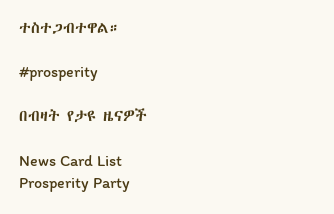ተስተጋብተዋል።

#prosperity

በብዛት የታዩ ዜናዎች

News Card List
Prosperity Party